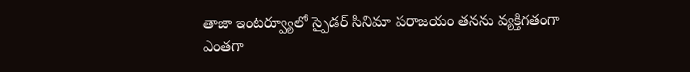తాజా ఇంటర్వ్యూలో స్పైడర్ సినిమా పరాజయం తనను వ్యక్తిగతంగా ఎంతగా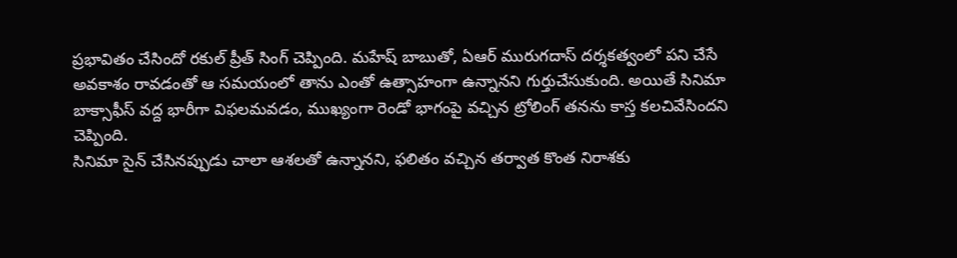ప్రభావితం చేసిందో రకుల్ ప్రీత్ సింగ్ చెప్పింది. మహేష్ బాబుతో, ఏఆర్ మురుగదాస్ దర్శకత్వంలో పని చేసే అవకాశం రావడంతో ఆ సమయంలో తాను ఎంతో ఉత్సాహంగా ఉన్నానని గుర్తుచేసుకుంది. అయితే సినిమా బాక్సాఫీస్ వద్ద భారీగా విఫలమవడం, ముఖ్యంగా రెండో భాగంపై వచ్చిన ట్రోలింగ్ తనను కాస్త కలచివేసిందని చెప్పింది.
సినిమా సైన్ చేసినప్పుడు చాలా ఆశలతో ఉన్నానని, ఫలితం వచ్చిన తర్వాత కొంత నిరాశకు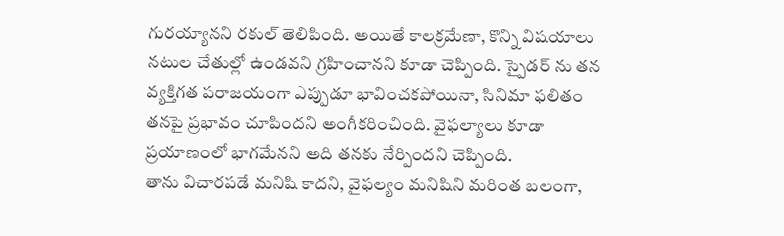గురయ్యానని రకుల్ తెలిపింది. అయితే కాలక్రమేణా, కొన్ని విషయాలు నటుల చేతుల్లో ఉండవని గ్రహించానని కూడా చెప్పింది. స్పైడర్ ను తన వ్యక్తిగత పరాజయంగా ఎప్పుడూ భావించకపోయినా, సినిమా ఫలితం తనపై ప్రభావం చూపిందని అంగీకరించింది. వైఫల్యాలు కూడా ప్రయాణంలో భాగమేనని అది తనకు నేర్పిందని చెప్పింది.
తాను విచారపడే మనిషి కాదని, వైఫల్యం మనిషిని మరింత బలంగా,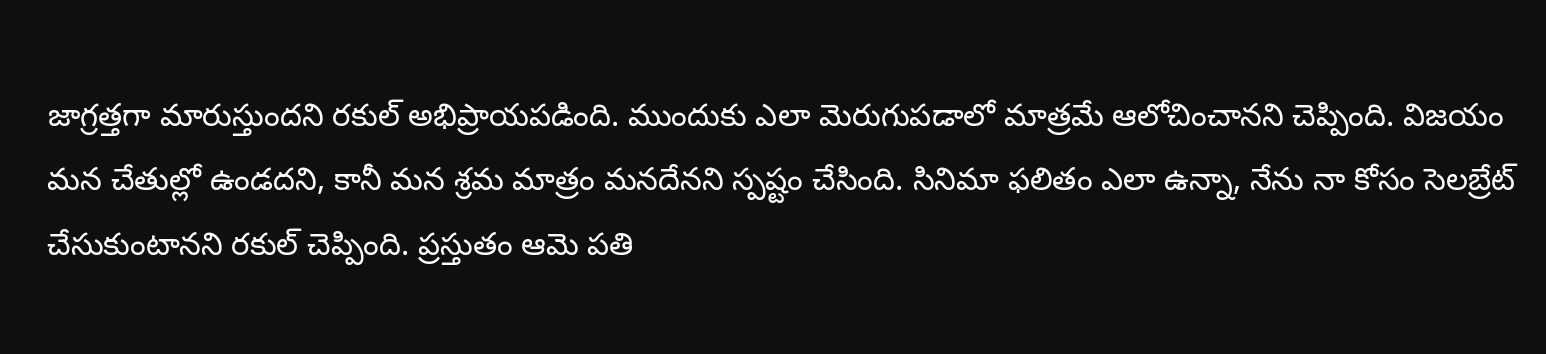జాగ్రత్తగా మారుస్తుందని రకుల్ అభిప్రాయపడింది. ముందుకు ఎలా మెరుగుపడాలో మాత్రమే ఆలోచించానని చెప్పింది. విజయం మన చేతుల్లో ఉండదని, కానీ మన శ్రమ మాత్రం మనదేనని స్పష్టం చేసింది. సినిమా ఫలితం ఎలా ఉన్నా, నేను నా కోసం సెలబ్రేట్ చేసుకుంటానని రకుల్ చెప్పింది. ప్రస్తుతం ఆమె పతి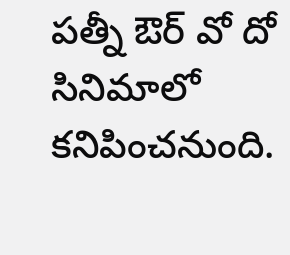పత్నీ ఔర్ వో దో సినిమాలో కనిపించనుంది.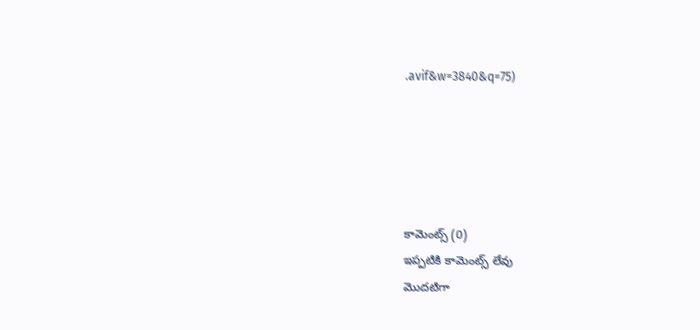.avif&w=3840&q=75)





కామెంట్స్ (0)
ఇప్పటికి కామెంట్స్ లేవు
మొదటిగా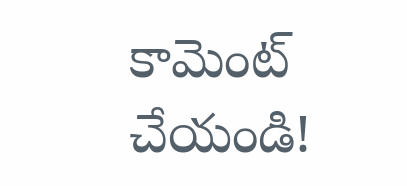కామెంట్ చేయండి!